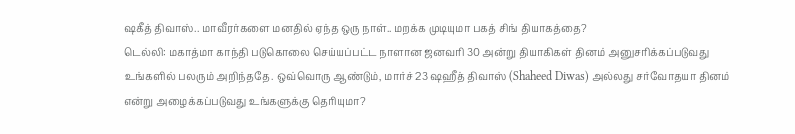ஷகீத் திவாஸ்.. மாவீரர்களை மனதில் ஏந்த ஒரு நாள்.. மறக்க முடியுமா பகத் சிங் தியாகத்தை?
டெல்லி: மகாத்மா காந்தி படுகொலை செய்யப்பட்ட நாளான ஜனவரி 30 அன்று தியாகிகள் தினம் அனுசரிக்கப்படுவது உங்களில் பலரும் அறிந்ததே. ஒவ்வொரு ஆண்டும், மார்ச் 23 ஷஹீத் திவாஸ் (Shaheed Diwas) அல்லது சர்வோதயா தினம் என்று அழைக்கப்படுவது உங்களுக்கு தெரியுமா?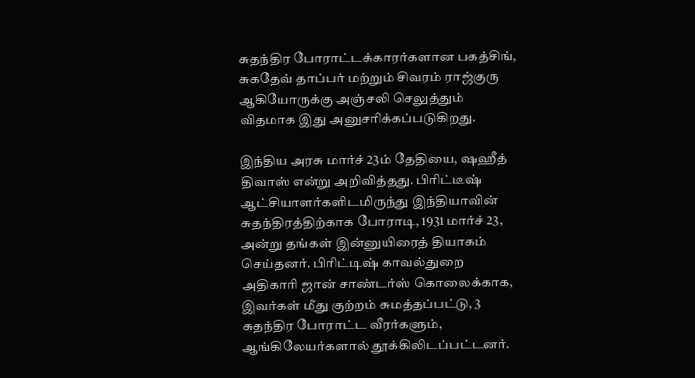சுதந்திர போராட்டக்காரர்களான பகத்சிங், சுகதேவ் தாப்பர் மற்றும் சிவரம் ராஜ்குரு ஆகியோருக்கு அஞ்சலி செலுத்தும் விதமாக இது அனுசரிக்கப்படுகிறது.

இந்திய அரசு மார்ச் 23ம் தேதியை, ஷஹீத் திவாஸ் என்று அறிவித்தது. பிரிட்டீஷ் ஆட்சியாளர்களிடமிருந்து இந்தியாவின் சுதந்திரத்திற்காக போராடி, 1931 மார்ச் 23, அன்று தங்கள் இன்னுயிரைத் தியாகம் செய்தனர். பிரிட்டிஷ் காவல்துறை அதிகாரி ஜான் சாண்டர்ஸ் கொலைக்காக, இவர்கள் மீது குற்றம் சுமத்தப்பட்டு, 3 சுதந்திர போராட்ட வீரர்களும், ஆங்கிலேயர்களால் தூக்கிலிடப்பட்டனர்.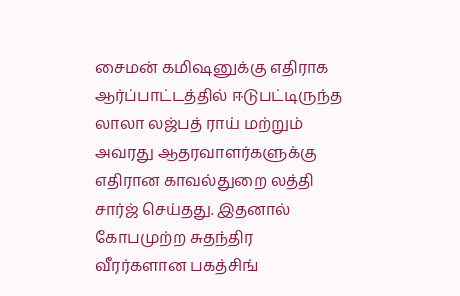சைமன் கமிஷனுக்கு எதிராக ஆர்ப்பாட்டத்தில் ஈடுபட்டிருந்த லாலா லஜ்பத் ராய் மற்றும் அவரது ஆதரவாளர்களுக்கு எதிரான காவல்துறை லத்தி சார்ஜ் செய்தது. இதனால் கோபமுற்ற சுதந்திர வீரர்களான பகத்சிங்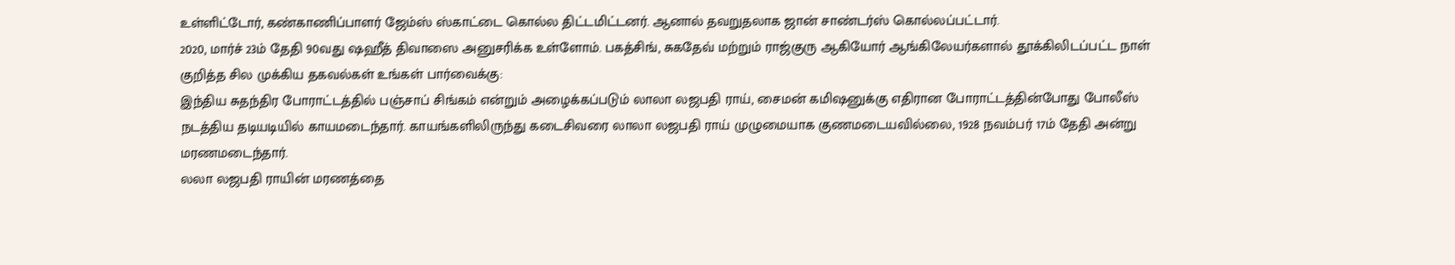உள்ளிட்டோர், கண்காணிப்பாளர் ஜேம்ஸ் ஸ்காட்டை கொல்ல திட்டமிட்டனர். ஆனால் தவறுதலாக ஜான் சாண்டர்ஸ் கொல்லப்பட்டார்.
2020, மார்ச் 23ம் தேதி 90வது ஷஹீத் திவாஸை அனுசரிக்க உள்ளோம். பகத்சிங், சுகதேவ் மற்றும் ராஜ்குரு ஆகியோர் ஆங்கிலேயர்களால் தூக்கிலிடப்பட்ட நாள் குறித்த சில முக்கிய தகவல்கள் உங்கள் பார்வைக்கு:
இந்திய சுதந்திர போராட்டத்தில் பஞ்சாப் சிங்கம் என்றும் அழைக்கப்படும் லாலா லஜபதி ராய், சைமன் கமிஷனுக்கு எதிரான போராட்டத்தின்போது போலீஸ் நடத்திய தடியடியில் காயமடைந்தார். காயங்களிலிருந்து கடைசிவரை லாலா லஜபதி ராய் முழுமையாக குணமடையவில்லை, 1928 நவம்பர் 17ம் தேதி அன்று மரணமடைந்தார்.
லலா லஜபதி ராயின் மரணத்தை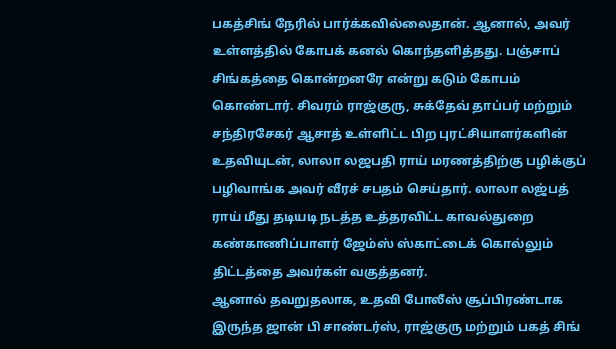பகத்சிங் நேரில் பார்க்கவில்லைதான். ஆனால், அவர் உள்ளத்தில் கோபக் கனல் கொந்தளித்தது. பஞ்சாப் சிங்கத்தை கொன்றனரே என்று கடும் கோபம் கொண்டார். சிவரம் ராஜ்குரு, சுக்தேவ் தாப்பர் மற்றும் சந்திரசேகர் ஆசாத் உள்ளிட்ட பிற புரட்சியாளர்களின் உதவியுடன், லாலா லஜபதி ராய் மரணத்திற்கு பழிக்குப் பழிவாங்க அவர் வீரச் சபதம் செய்தார். லாலா லஜ்பத் ராய் மீது தடியடி நடத்த உத்தரவிட்ட காவல்துறை கண்காணிப்பாளர் ஜேம்ஸ் ஸ்காட்டைக் கொல்லும் திட்டத்தை அவர்கள் வகுத்தனர்.
ஆனால் தவறுதலாக, உதவி போலீஸ் சூப்பிரண்டாக இருந்த ஜான் பி சாண்டர்ஸ், ராஜ்குரு மற்றும் பகத் சிங்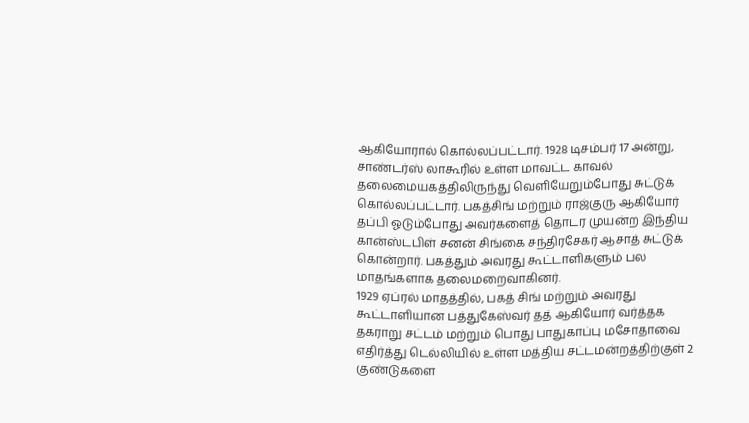ஆகியோரால் கொல்லப்பட்டார். 1928 டிசம்பர் 17 அன்று, சாண்டர்ஸ் லாகூரில் உள்ள மாவட்ட காவல் தலைமையகத்திலிருந்து வெளியேறும்போது சுட்டுக் கொல்லப்பட்டார். பகத்சிங் மற்றும் ராஜ்குரு ஆகியோர் தப்பி ஓடும்போது அவர்களைத் தொடர முயன்ற இந்திய கான்ஸ்டபிள் சனன் சிங்கை சந்திரசேகர் ஆசாத் சுட்டுக் கொன்றார். பகத்தும் அவரது கூட்டாளிகளும் பல மாதங்களாக தலைமறைவாகினர்.
1929 ஏப்ரல் மாதத்தில், பகத் சிங் மற்றும் அவரது கூட்டாளியான பத்துகேஸ்வர் தத் ஆகியோர் வர்த்தக தகராறு சட்டம் மற்றும் பொது பாதுகாப்பு மசோதாவை எதிர்த்து டெல்லியில் உள்ள மத்திய சட்டமன்றத்திற்குள் 2 குண்டுகளை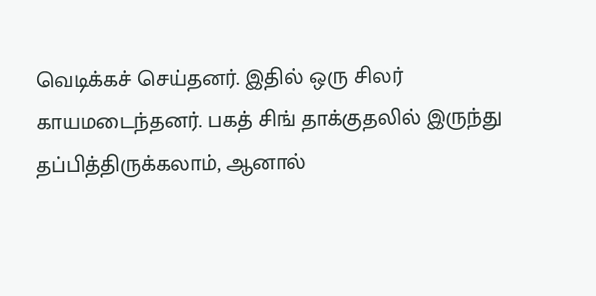வெடிக்கச் செய்தனர். இதில் ஒரு சிலர் காயமடைந்தனர். பகத் சிங் தாக்குதலில் இருந்து தப்பித்திருக்கலாம், ஆனால்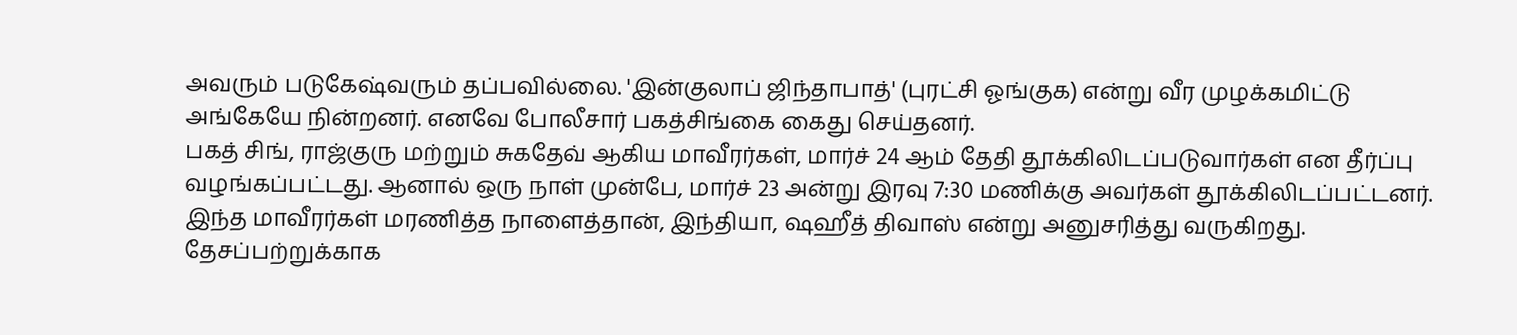அவரும் படுகேஷ்வரும் தப்பவில்லை. 'இன்குலாப் ஜிந்தாபாத்' (புரட்சி ஓங்குக) என்று வீர முழக்கமிட்டு அங்கேயே நின்றனர். எனவே போலீசார் பகத்சிங்கை கைது செய்தனர்.
பகத் சிங், ராஜ்குரு மற்றும் சுகதேவ் ஆகிய மாவீரர்கள், மார்ச் 24 ஆம் தேதி தூக்கிலிடப்படுவார்கள் என தீர்ப்பு வழங்கப்பட்டது. ஆனால் ஒரு நாள் முன்பே, மார்ச் 23 அன்று இரவு 7:30 மணிக்கு அவர்கள் தூக்கிலிடப்பட்டனர். இந்த மாவீரர்கள் மரணித்த நாளைத்தான், இந்தியா, ஷஹீத் திவாஸ் என்று அனுசரித்து வருகிறது. தேசப்பற்றுக்காக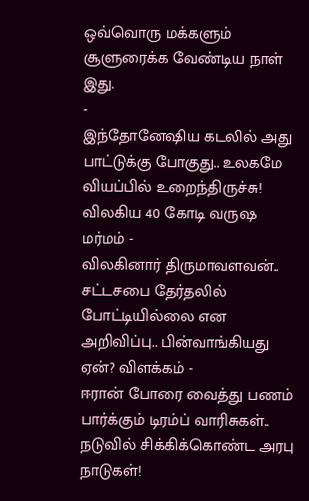ஒவ்வொரு மக்களும் சூளுரைக்க வேண்டிய நாள் இது.
-
இந்தோனேஷிய கடலில் அது பாட்டுக்கு போகுது.. உலகமே வியப்பில் உறைந்திருச்சு! விலகிய 40 கோடி வருஷ மர்மம் -
விலகினார் திருமாவளவன்.. சட்டசபை தேர்தலில் போட்டியில்லை என அறிவிப்பு.. பின்வாங்கியது ஏன்? விளக்கம் -
ஈரான் போரை வைத்து பணம் பார்க்கும் டிரம்ப் வாரிசுகள்.. நடுவில் சிக்கிக்கொண்ட அரபு நாடுகள்!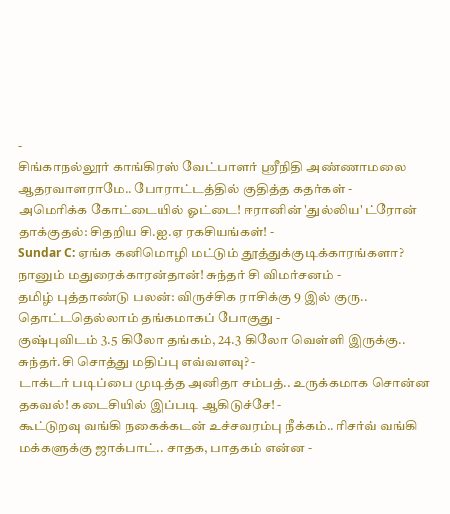-
சிங்காநல்லூர் காங்கிரஸ் வேட்பாளர் ஶ்ரீநிதி அண்ணாமலை ஆதரவாளராமே.. போராட்டத்தில் குதித்த கதர்கள் -
அமெரிக்க கோட்டையில் ஓட்டை! ஈரானின் 'துல்லிய' ட்ரோன் தாக்குதல்: சிதறிய சி.ஐ.ஏ ரகசியங்கள்! -
Sundar C: ஏங்க கனிமொழி மட்டும் தூத்துக்குடிக்காரங்களா? நானும் மதுரைக்காரன்தான்! சுந்தர் சி விமர்சனம் -
தமிழ் புத்தாண்டு பலன்: விருச்சிக ராசிக்கு 9 இல் குரு.. தொட்டதெல்லாம் தங்கமாகப் போகுது -
குஷ்புவிடம் 3.5 கிலோ தங்கம், 24.3 கிலோ வெள்ளி இருக்கு.. சுந்தர்.சி சொத்து மதிப்பு எவ்வளவு? -
டாக்டர் படிப்பை முடித்த அனிதா சம்பத்.. உருக்கமாக சொன்ன தகவல்! கடைசியில் இப்படி ஆகிடுச்சே! -
கூட்டுறவு வங்கி நகைக்கடன் உச்சவரம்பு நீக்கம்.. ரிசர்வ் வங்கி மக்களுக்கு ஜாக்பாட்.. சாதக, பாதகம் என்ன -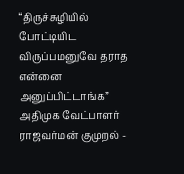“திருச்சுழியில் போட்டியிட விருப்பமனுவே தராத என்னை அனுப்பிட்டாங்க” அதிமுக வேட்பாளர் ராஜவர்மன் குமுறல் -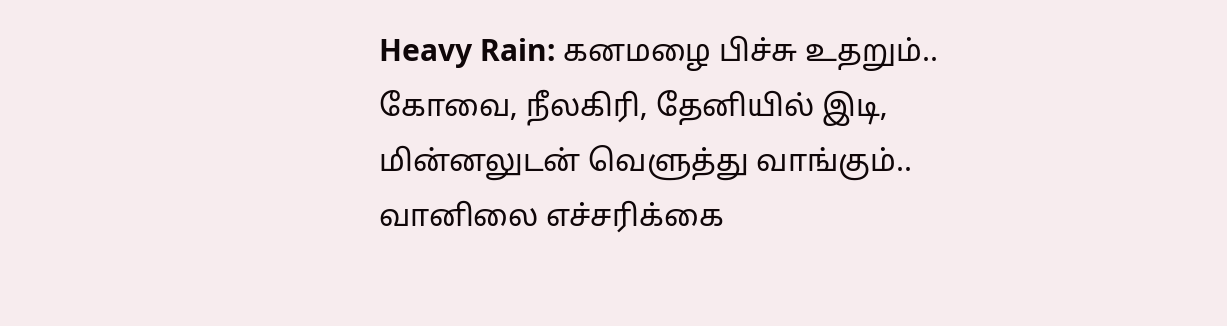Heavy Rain: கனமழை பிச்சு உதறும்.. கோவை, நீலகிரி, தேனியில் இடி, மின்னலுடன் வெளுத்து வாங்கும்.. வானிலை எச்சரிக்கை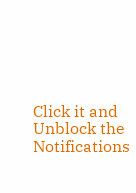Click it and Unblock the Notifications